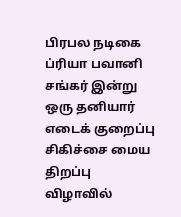பிரபல நடிகை ப்ரியா பவானி சங்கர் இன்று ஒரு தனியார் எடைக் குறைப்பு சிகிச்சை மைய திறப்பு விழாவில்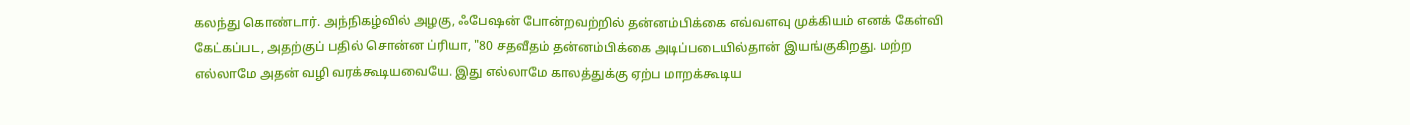கலந்து கொண்டார். அந்நிகழ்வில் அழகு, ஃபேஷன் போன்றவற்றில் தன்னம்பிக்கை எவ்வளவு முக்கியம் எனக் கேள்வி கேட்கப்பட, அதற்குப் பதில் சொன்ன ப்ரியா, "80 சதவீதம் தன்னம்பிக்கை அடிப்படையில்தான் இயங்குகிறது. மற்ற எல்லாமே அதன் வழி வரக்கூடியவையே. இது எல்லாமே காலத்துக்கு ஏற்ப மாறக்கூடிய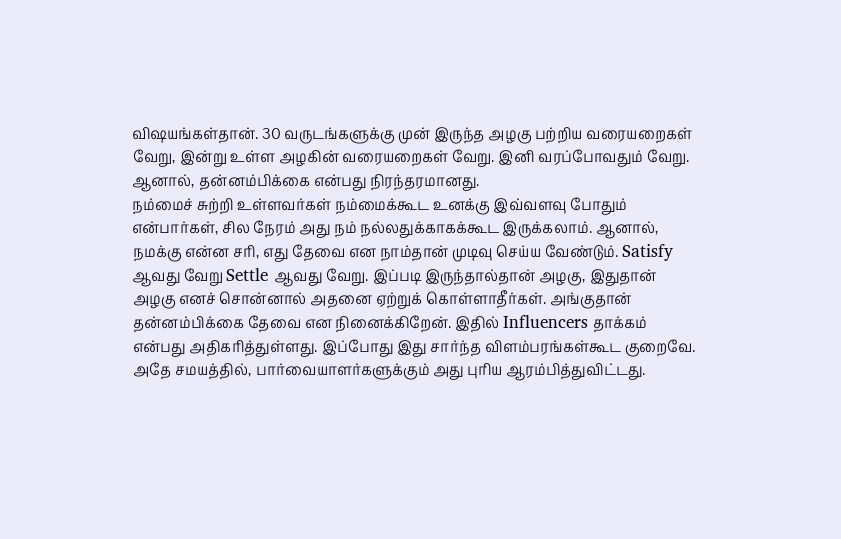விஷயங்கள்தான். 30 வருடங்களுக்கு முன் இருந்த அழகு பற்றிய வரையறைகள் வேறு, இன்று உள்ள அழகின் வரையறைகள் வேறு. இனி வரப்போவதும் வேறு. ஆனால், தன்னம்பிக்கை என்பது நிரந்தரமானது.
நம்மைச் சுற்றி உள்ளவர்கள் நம்மைக்கூட உனக்கு இவ்வளவு போதும் என்பார்கள், சில நேரம் அது நம் நல்லதுக்காகக்கூட இருக்கலாம். ஆனால், நமக்கு என்ன சரி, எது தேவை என நாம்தான் முடிவு செய்ய வேண்டும். Satisfy ஆவது வேறு Settle ஆவது வேறு. இப்படி இருந்தால்தான் அழகு, இதுதான் அழகு எனச் சொன்னால் அதனை ஏற்றுக் கொள்ளாதீர்கள். அங்குதான் தன்னம்பிக்கை தேவை என நினைக்கிறேன். இதில் Influencers தாக்கம் என்பது அதிகரித்துள்ளது. இப்போது இது சார்ந்த விளம்பரங்கள்கூட குறைவே. அதே சமயத்தில், பார்வையாளர்களுக்கும் அது புரிய ஆரம்பித்துவிட்டது.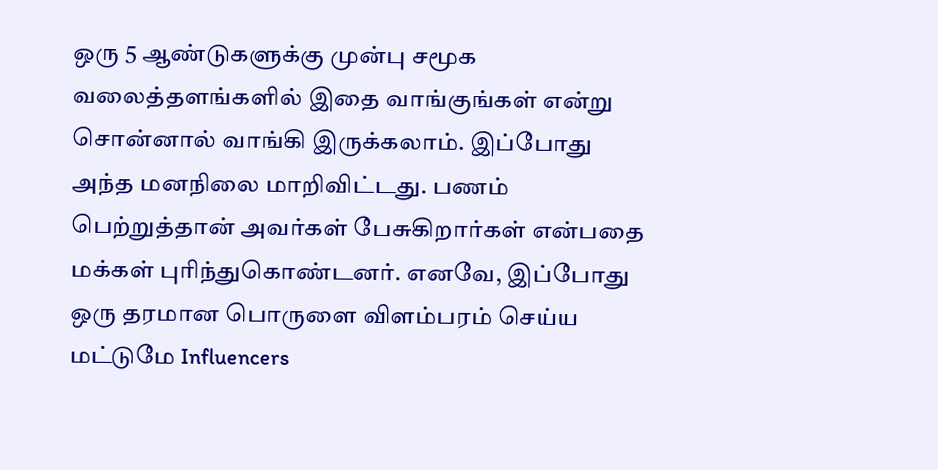ஒரு 5 ஆண்டுகளுக்கு முன்பு சமூக வலைத்தளங்களில் இதை வாங்குங்கள் என்று சொன்னால் வாங்கி இருக்கலாம். இப்போது அந்த மனநிலை மாறிவிட்டது. பணம் பெற்றுத்தான் அவர்கள் பேசுகிறார்கள் என்பதை மக்கள் புரிந்துகொண்டனர். எனவே, இப்போது ஒரு தரமான பொருளை விளம்பரம் செய்ய மட்டுமே Influencers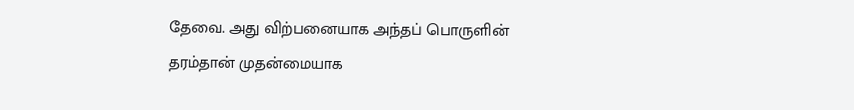தேவை. அது விற்பனையாக அந்தப் பொருளின் தரம்தான் முதன்மையாக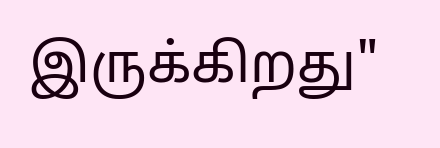இருக்கிறது"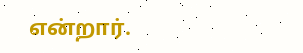என்றார்.